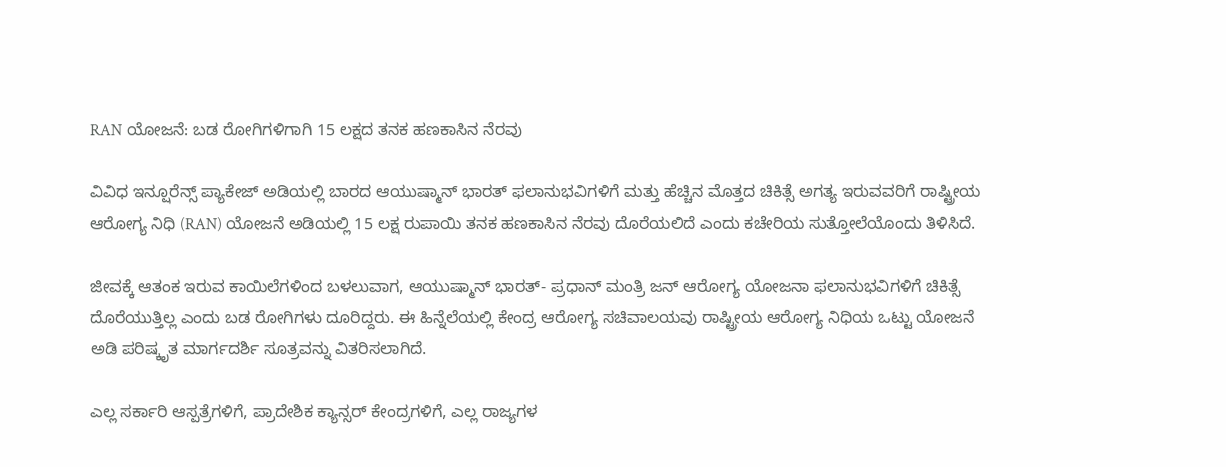RAN ಯೋಜನೆ: ಬಡ ರೋಗಿಗಳಿಗಾಗಿ 15 ಲಕ್ಷದ ತನಕ ಹಣಕಾಸಿನ ನೆರವು

ವಿವಿಧ ಇನ್ಷೂರೆನ್ಸ್ ಪ್ಯಾಕೇಜ್ ಅಡಿಯಲ್ಲಿ ಬಾರದ ಆಯುಷ್ಮಾನ್ ಭಾರತ್ ಫಲಾನುಭವಿಗಳಿಗೆ ಮತ್ತು ಹೆಚ್ಚಿನ ಮೊತ್ತದ ಚಿಕಿತ್ಸೆ ಅಗತ್ಯ ಇರುವವರಿಗೆ ರಾಷ್ಟ್ರೀಯ ಆರೋಗ್ಯ ನಿಧಿ (RAN) ಯೋಜನೆ ಅಡಿಯಲ್ಲಿ 15 ಲಕ್ಷ ರುಪಾಯಿ ತನಕ ಹಣಕಾಸಿನ ನೆರವು ದೊರೆಯಲಿದೆ ಎಂದು ಕಚೇರಿಯ ಸುತ್ತೋಲೆಯೊಂದು ತಿಳಿಸಿದೆ.

ಜೀವಕ್ಕೆ ಆತಂಕ ಇರುವ ಕಾಯಿಲೆಗಳಿಂದ ಬಳಲುವಾಗ, ಆಯುಷ್ಮಾನ್ ಭಾರತ್- ಪ್ರಧಾನ್ ಮಂತ್ರಿ ಜನ್ ಆರೋಗ್ಯ ಯೋಜನಾ ಫಲಾನುಭವಿಗಳಿಗೆ ಚಿಕಿತ್ಸೆ ದೊರೆಯುತ್ತಿಲ್ಲ ಎಂದು ಬಡ ರೋಗಿಗಳು ದೂರಿದ್ದರು. ಈ ಹಿನ್ನೆಲೆಯಲ್ಲಿ ಕೇಂದ್ರ ಆರೋಗ್ಯ ಸಚಿವಾಲಯವು ರಾಷ್ಟ್ರೀಯ ಆರೋಗ್ಯ ನಿಧಿಯ ಒಟ್ಟು ಯೋಜನೆ ಅಡಿ ಪರಿಷ್ಕೃತ ಮಾರ್ಗದರ್ಶಿ ಸೂತ್ರವನ್ನು ವಿತರಿಸಲಾಗಿದೆ.

ಎಲ್ಲ ಸರ್ಕಾರಿ ಆಸ್ಪತ್ರೆಗಳಿಗೆ, ಪ್ರಾದೇಶಿಕ ಕ್ಯಾನ್ಸರ್ ಕೇಂದ್ರಗಳಿಗೆ, ಎಲ್ಲ ರಾಜ್ಯಗಳ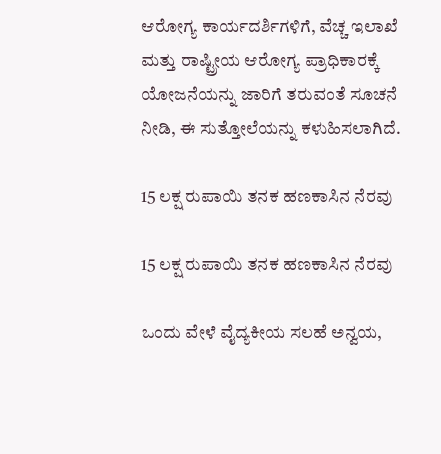ಆರೋಗ್ಯ ಕಾರ್ಯದರ್ಶಿಗಳಿಗೆ, ವೆಚ್ಚ ಇಲಾಖೆ ಮತ್ತು ರಾಷ್ಟ್ರೀಯ ಆರೋಗ್ಯ ಪ್ರಾಧಿಕಾರಕ್ಕೆ ಯೋಜನೆಯನ್ನು ಜಾರಿಗೆ ತರುವಂತೆ ಸೂಚನೆ ನೀಡಿ, ಈ ಸುತ್ತೋಲೆಯನ್ನು ಕಳುಹಿಸಲಾಗಿದೆ.

15 ಲಕ್ಷ ರುಪಾಯಿ ತನಕ ಹಣಕಾಸಿನ ನೆರವು

15 ಲಕ್ಷ ರುಪಾಯಿ ತನಕ ಹಣಕಾಸಿನ ನೆರವು

ಒಂದು ವೇಳೆ ವೈದ್ಯಕೀಯ ಸಲಹೆ ಅನ್ವಯ,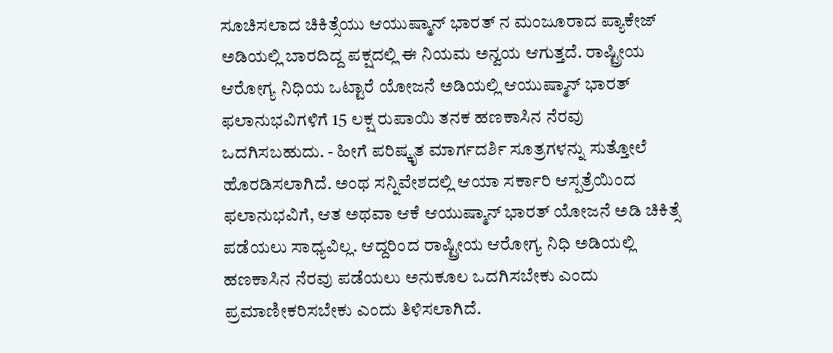ಸೂಚಿಸಲಾದ ಚಿಕಿತ್ಸೆಯು ಆಯುಷ್ಮಾನ್ ಭಾರತ್ ನ ಮಂಜೂರಾದ ಪ್ಯಾಕೇಜ್ ಅಡಿಯಲ್ಲಿ ಬಾರದಿದ್ದ ಪಕ್ಷದಲ್ಲಿ ಈ ನಿಯಮ ಅನ್ವಯ ಆಗುತ್ತದೆ. ರಾಷ್ಟ್ರೀಯ ಆರೋಗ್ಯ ನಿಧಿಯ ಒಟ್ಟಾರೆ ಯೋಜನೆ ಅಡಿಯಲ್ಲಿ ಆಯುಷ್ಮಾನ್ ಭಾರತ್ ಫಲಾನುಭವಿಗಳಿಗೆ 15 ಲಕ್ಷ ರುಪಾಯಿ ತನಕ ಹಣಕಾಸಿನ ನೆರವು ಒದಗಿಸಬಹುದು. - ಹೀಗೆ ಪರಿಷ್ಕೃತ ಮಾರ್ಗದರ್ಶಿ ಸೂತ್ರಗಳನ್ನು ಸುತ್ತೋಲೆ ಹೊರಡಿಸಲಾಗಿದೆ. ಅಂಥ ಸನ್ನಿವೇಶದಲ್ಲಿ ಆಯಾ ಸರ್ಕಾರಿ ಆಸ್ಪತ್ರೆಯಿಂದ ಫಲಾನುಭವಿಗೆ, ಆತ ಅಥವಾ ಆಕೆ ಆಯುಷ್ಮಾನ್ ಭಾರತ್ ಯೋಜನೆ ಅಡಿ ಚಿಕಿತ್ಸೆ ಪಡೆಯಲು ಸಾಧ್ಯವಿಲ್ಲ. ಆದ್ದರಿಂದ ರಾಷ್ಟ್ರೀಯ ಆರೋಗ್ಯ ನಿಧಿ ಅಡಿಯಲ್ಲಿ ಹಣಕಾಸಿನ ನೆರವು ಪಡೆಯಲು ಅನುಕೂಲ ಒದಗಿಸಬೇಕು ಎಂದು ಪ್ರಮಾಣೀಕರಿಸಬೇಕು ಎಂದು ತಿಳಿಸಲಾಗಿದೆ.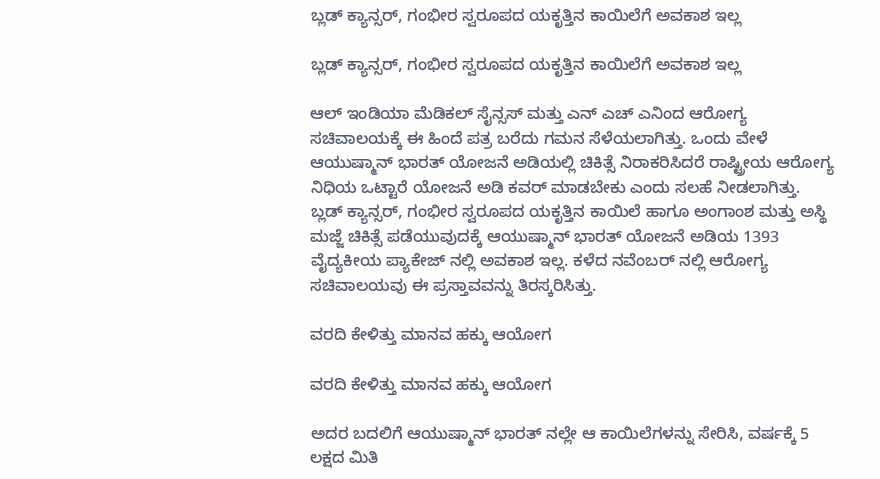ಬ್ಲಡ್ ಕ್ಯಾನ್ಸರ್, ಗಂಭೀರ ಸ್ವರೂಪದ ಯಕೃತ್ತಿನ ಕಾಯಿಲೆಗೆ ಅವಕಾಶ ಇಲ್ಲ

ಬ್ಲಡ್ ಕ್ಯಾನ್ಸರ್, ಗಂಭೀರ ಸ್ವರೂಪದ ಯಕೃತ್ತಿನ ಕಾಯಿಲೆಗೆ ಅವಕಾಶ ಇಲ್ಲ

ಆಲ್ ಇಂಡಿಯಾ ಮೆಡಿಕಲ್ ಸೈನ್ಸಸ್ ಮತ್ತು ಎನ್ ಎಚ್ ಎನಿಂದ ಆರೋಗ್ಯ ಸಚಿವಾಲಯಕ್ಕೆ ಈ ಹಿಂದೆ ಪತ್ರ ಬರೆದು ಗಮನ ಸೆಳೆಯಲಾಗಿತ್ತು. ಒಂದು ವೇಳೆ ಆಯುಷ್ಮಾನ್ ಭಾರತ್ ಯೋಜನೆ ಅಡಿಯಲ್ಲಿ ಚಿಕಿತ್ಸೆ ನಿರಾಕರಿಸಿದರೆ ರಾಷ್ಟ್ರೀಯ ಆರೋಗ್ಯ ನಿಧಿಯ ಒಟ್ಟಾರೆ ಯೋಜನೆ ಅಡಿ ಕವರ್ ಮಾಡಬೇಕು ಎಂದು ಸಲಹೆ ನೀಡಲಾಗಿತ್ತು. ಬ್ಲಡ್ ಕ್ಯಾನ್ಸರ್, ಗಂಭೀರ ಸ್ವರೂಪದ ಯಕೃತ್ತಿನ ಕಾಯಿಲೆ ಹಾಗೂ ಅಂಗಾಂಶ ಮತ್ತು ಅಸ್ಥಿ ಮಜ್ಜೆ ಚಿಕಿತ್ಸೆ ಪಡೆಯುವುದಕ್ಕೆ ಆಯುಷ್ಮಾನ್ ಭಾರತ್ ಯೋಜನೆ ಅಡಿಯ 1393 ವೈದ್ಯಕೀಯ ಪ್ಯಾಕೇಜ್ ನಲ್ಲಿ ಅವಕಾಶ ಇಲ್ಲ. ಕಳೆದ ನವೆಂಬರ್ ನಲ್ಲಿ ಆರೋಗ್ಯ ಸಚಿವಾಲಯವು ಈ ಪ್ರಸ್ತಾವವನ್ನು ತಿರಸ್ಕರಿಸಿತ್ತು.

ವರದಿ ಕೇಳಿತ್ತು ಮಾನವ ಹಕ್ಕು ಆಯೋಗ

ವರದಿ ಕೇಳಿತ್ತು ಮಾನವ ಹಕ್ಕು ಆಯೋಗ

ಅದರ ಬದಲಿಗೆ ಆಯುಷ್ಮಾನ್ ಭಾರತ್ ನಲ್ಲೇ ಆ ಕಾಯಿಲೆಗಳನ್ನು ಸೇರಿಸಿ, ವರ್ಷಕ್ಕೆ 5 ಲಕ್ಷದ ಮಿತಿ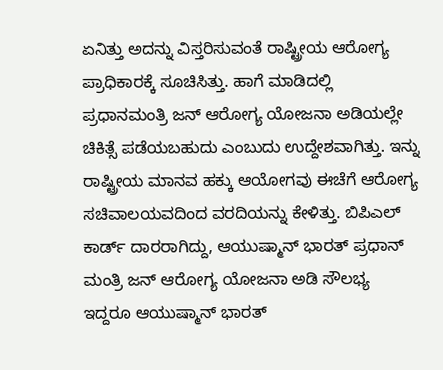ಏನಿತ್ತು ಅದನ್ನು ವಿಸ್ತರಿಸುವಂತೆ ರಾಷ್ಟ್ರೀಯ ಆರೋಗ್ಯ ಪ್ರಾಧಿಕಾರಕ್ಕೆ ಸೂಚಿಸಿತ್ತು. ಹಾಗೆ ಮಾಡಿದಲ್ಲಿ ಪ್ರಧಾನಮಂತ್ರಿ ಜನ್ ಆರೋಗ್ಯ ಯೋಜನಾ ಅಡಿಯಲ್ಲೇ ಚಿಕಿತ್ಸೆ ಪಡೆಯಬಹುದು ಎಂಬುದು ಉದ್ದೇಶವಾಗಿತ್ತು. ಇನ್ನು ರಾಷ್ಟ್ರೀಯ ಮಾನವ ಹಕ್ಕು ಆಯೋಗವು ಈಚೆಗೆ ಆರೋಗ್ಯ ಸಚಿವಾಲಯವದಿಂದ ವರದಿಯನ್ನು ಕೇಳಿತ್ತು. ಬಿಪಿಎಲ್ ಕಾರ್ಡ್ ದಾರರಾಗಿದ್ದು, ಆಯುಷ್ಮಾನ್ ಭಾರತ್ ಪ್ರಧಾನ್ ಮಂತ್ರಿ ಜನ್ ಆರೋಗ್ಯ ಯೋಜನಾ ಅಡಿ ಸೌಲಭ್ಯ ಇದ್ದರೂ ಆಯುಷ್ಮಾನ್ ಭಾರತ್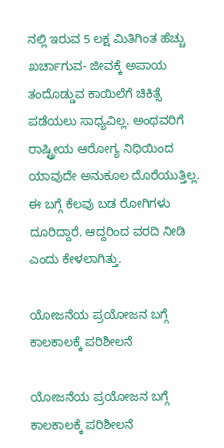ನಲ್ಲಿ ಇರುವ 5 ಲಕ್ಷ ಮಿತಿಗಿಂತ ಹೆಚ್ಚು ಖರ್ಚಾಗುವ- ಜೀವಕ್ಕೆ ಅಪಾಯ ತಂದೊಡ್ಡುವ ಕಾಯಿಲೆಗೆ ಚಿಕಿತ್ಸೆ ಪಡೆಯಲು ಸಾಧ್ಯವಿಲ್ಲ. ಅಂಥವರಿಗೆ ರಾಷ್ಟ್ರೀಯ ಆರೋಗ್ಯ ನಿಧಿಯಿಂದ ಯಾವುದೇ ಅನುಕೂಲ ದೊರೆಯುತ್ತಿಲ್ಲ. ಈ ಬಗ್ಗೆ ಕೆಲವು ಬಡ ರೋಗಿಗಳು ದೂರಿದ್ದಾರೆ. ಆದ್ದರಿಂದ ವರದಿ ನೀಡಿ ಎಂದು ಕೇಳಲಾಗಿತ್ತು.

ಯೋಜನೆಯ ಪ್ರಯೋಜನ ಬಗ್ಗೆ ಕಾಲಕಾಲಕ್ಕೆ ಪರಿಶೀಲನೆ

ಯೋಜನೆಯ ಪ್ರಯೋಜನ ಬಗ್ಗೆ ಕಾಲಕಾಲಕ್ಕೆ ಪರಿಶೀಲನೆ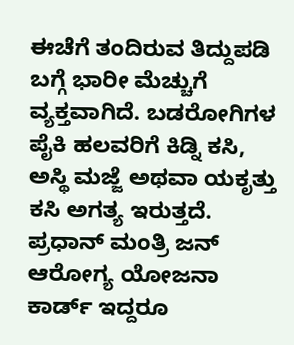ಈಚೆಗೆ ತಂದಿರುವ ತಿದ್ದುಪಡಿ ಬಗ್ಗೆ ಭಾರೀ ಮೆಚ್ಚುಗೆ ವ್ಯಕ್ತವಾಗಿದೆ. ಬಡರೋಗಿಗಳ ಪೈಕಿ ಹಲವರಿಗೆ ಕಿಡ್ನಿ ಕಸಿ, ಅಸ್ಥಿ ಮಜ್ಜೆ ಅಥವಾ ಯಕೃತ್ತು ಕಸಿ ಅಗತ್ಯ ಇರುತ್ತದೆ. ಪ್ರಧಾನ್ ಮಂತ್ರಿ ಜನ್ ಆರೋಗ್ಯ ಯೋಜನಾ ಕಾರ್ಡ್ ಇದ್ದರೂ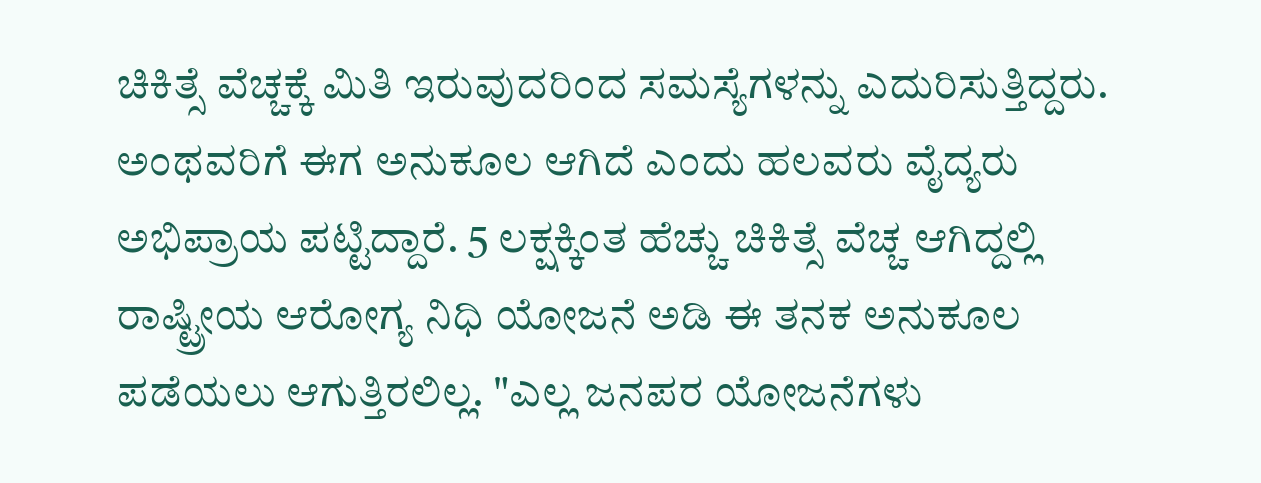ಚಿಕಿತ್ಸೆ ವೆಚ್ಚಕ್ಕೆ ಮಿತಿ ಇರುವುದರಿಂದ ಸಮಸ್ಯೆಗಳನ್ನು ಎದುರಿಸುತ್ತಿದ್ದರು. ಅಂಥವರಿಗೆ ಈಗ ಅನುಕೂಲ ಆಗಿದೆ ಎಂದು ಹಲವರು ವೈದ್ಯರು ಅಭಿಪ್ರಾಯ ಪಟ್ಟಿದ್ದಾರೆ. 5 ಲಕ್ಷಕ್ಕಿಂತ ಹೆಚ್ಚು ಚಿಕಿತ್ಸೆ ವೆಚ್ಚ ಆಗಿದ್ದಲ್ಲಿ ರಾಷ್ಟ್ರೀಯ ಆರೋಗ್ಯ ನಿಧಿ ಯೋಜನೆ ಅಡಿ ಈ ತನಕ ಅನುಕೂಲ ಪಡೆಯಲು ಆಗುತ್ತಿರಲಿಲ್ಲ. "ಎಲ್ಲ ಜನಪರ ಯೋಜನೆಗಳು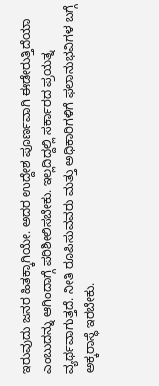ಇರುವುದು ಜನರ ಹಿತಕ್ಕಾಗಿಯೇ. ಅದರ ಉದ್ದೇಶ ಪೂರ್ಣವಾಗಿ ಈಡೇರುತ್ತಿದೆಯಾ ಎಂಬುದನ್ನು ಆಗಿಂದಾಗ್ಗೆ ಪರಿಶೀಲಿಸಬೇಕು. ಇಲ್ಲದಿದ್ದಲ್ಲಿ ಸರ್ಕಾರದ ಪ್ರಯತ್ನ ವ್ಯರ್ಥವಾಗುತ್ತದೆ. ನೀತಿ ರೂಪಿಸುವವರು ಮತ್ತು ಅಧಿಕಾರಿಗಳಿಗೆ ಫಲಾನುಭವಿಗಳ ಬಗ್ಗೆ ಅಕ್ಕರಾಸ್ಥೆ ಇರಬೇಕು.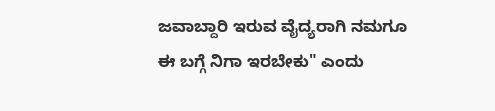ಜವಾಬ್ದಾರಿ ಇರುವ ವೈದ್ಯರಾಗಿ ನಮಗೂ ಈ ಬಗ್ಗೆ ನಿಗಾ ಇರಬೇಕು" ಎಂದು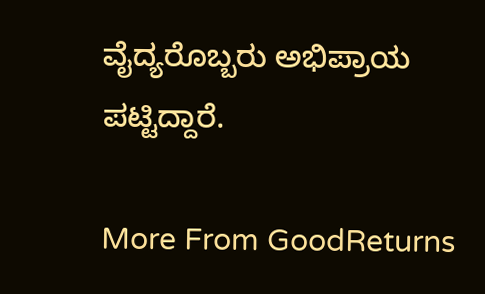ವೈದ್ಯರೊಬ್ಬರು ಅಭಿಪ್ರಾಯ ಪಟ್ಟಿದ್ದಾರೆ.

More From GoodReturns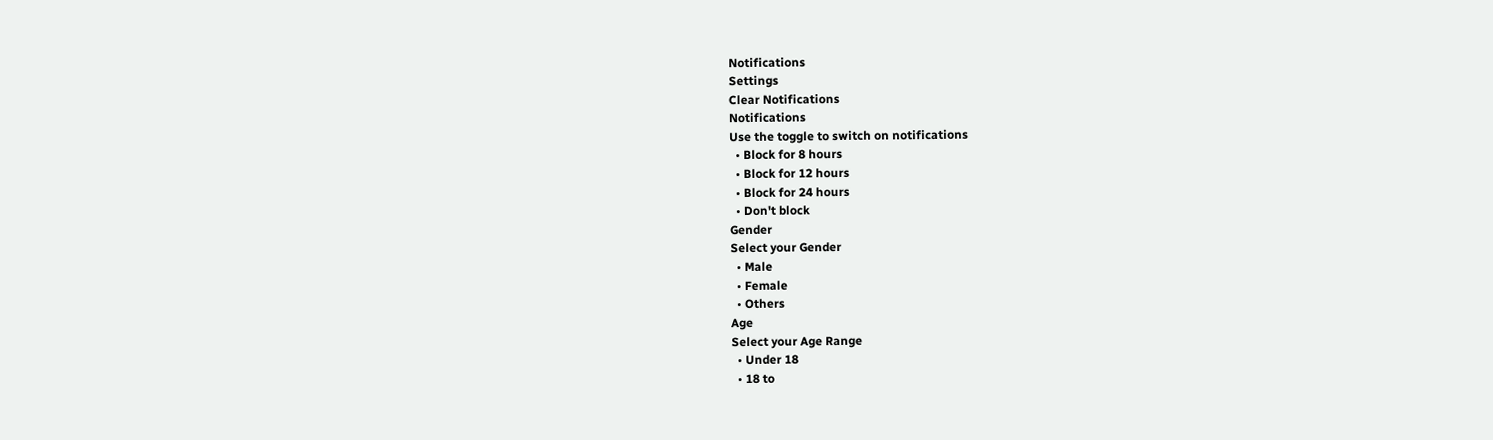Notifications
Settings
Clear Notifications
Notifications
Use the toggle to switch on notifications
  • Block for 8 hours
  • Block for 12 hours
  • Block for 24 hours
  • Don't block
Gender
Select your Gender
  • Male
  • Female
  • Others
Age
Select your Age Range
  • Under 18
  • 18 to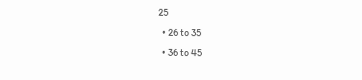25
  • 26 to 35
  • 36 to 45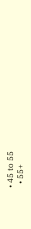• 45 to 55
  • 55+